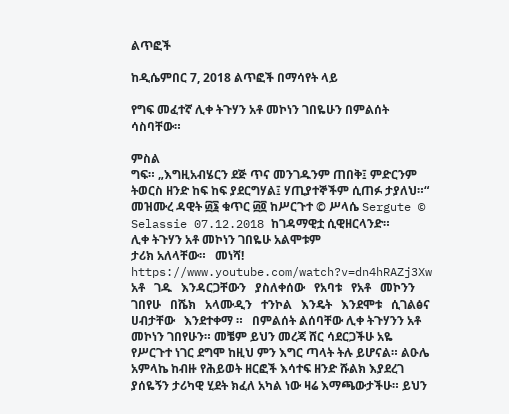ልጥፎች

ከዲሴምበር 7, 2018 ልጥፎች በማሳየት ላይ

የግፍ መፈተኛ ሊቀ ትጉሃን አቶ መኮነን ገበዬሁን በምልሰት ሳስባቸው።

ምስል
ግፍ። „እግዚአብሄርን ደጅ ጥና መንገዱንም ጠበቅ፤ ምድርንም ትወርስ ዘንድ ከፍ ከፍ ያደርግሃል፤ ሃጢያተኞችም ሲጠፉ ታያለህ።“ መዝሙረ ዳዊት ፴፮ ቁጥር ፴፬ ከሥርጉተ © ሥላሴ Sergute © Selassie 07.12.2018 ከገዳማዊቷ ሲዊዘርላንድ።                                    ሊቀ ትጉሃን አቶ መኮነን ገበዬሁ አልሞቱም                                                  ታሪክ አለላቸው።   መነሻ! https://www.youtube.com/watch?v=dn4hRAZj3Xw አቶ   ገዱ   እንዳርጋቸውን   ያስለቀሰው   የአባቱ   የአቶ   መኮንን   ገበየሁ   በሼክ   አላሙዲን   ተንኮል   እንዴት   እንደሞቱ   ሲገልፅና   ሀብታቸው   እንደተቀማ ።   በምልሰት ልሰባቸው ሊቀ ትጉሃንን አቶ መኮነን ገበየሁን። መቼም ይህን መረጃ ሸር ሳደርጋችሁ አዬ የሥርጉተ ነገር ደግሞ ከዚህ ምን እግር ጣላት ትሉ ይሆናል። ልዑሌ አምላኬ ከብዙ የሕይወት ዘርፎች እሳተፍ ዘንድ ሹልክ እያደረገ ያሰዬኝን ታሪካዊ ሂደት ክፈለ አካል ነው ዛሬ እማጫውታችሁ። ይህን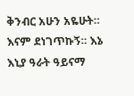ቅንብር አሁን አዬሁት። እናም ደነገጥኩኝ። እኔ እኒያ ዓራት ዓይናማ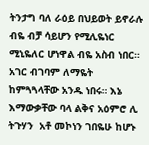ትንታግ ባለ ራዕይ በህይወት ይኖራሉ ብዬ ብቻ ሳይሆን የሚሊዬነር ሚኒዬለር ሆነዋል ብዬ አስብ ነበር። አገር ብገባም ለማዬት ከምጓጓላቸው አንዱ ነበሩ። እኔ እማውቃቸው ባላ ልቅና አዕምሮ ሊ ትጉሃን  አቶ መኮነን ገበዬሁ ከሆኑ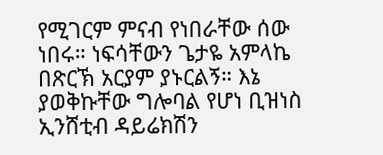የሚገርም ምናብ የነበራቸው ሰው ነበሩ። ነፍሳቸውን ጌታዬ አምላኬ በጽርኽ አርያም ያኑርልኝ። እኔ ያወቅኩቸው ግሎባል የሆነ ቢዝነስ ኢንሸቲብ ዳይሬክሽን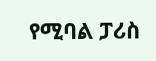የሚባል ፓሪስ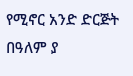የሚኖር አንድ ድርጅት በዓለም ያ